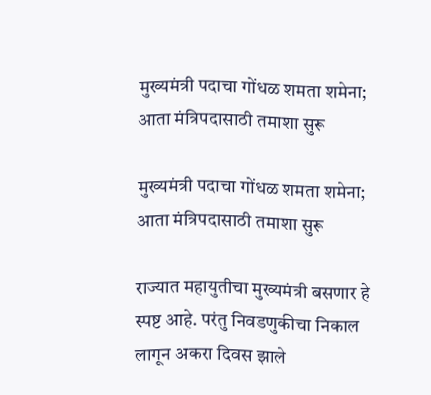मुख्यमंत्री पदाचा गोंधळ शमता शमेना; आता मंत्रिपदासाठी तमाशा सुरू

मुख्यमंत्री पदाचा गोंधळ शमता शमेना; आता मंत्रिपदासाठी तमाशा सुरू

राज्यात महायुतीचा मुख्यमंत्री बसणार हे स्पष्ट आहे. परंतु निवडणुकीचा निकाल लागून अकरा दिवस झाले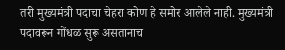तरी मुख्यमंत्री पदाचा चेहरा कोण हे समोर आलेले नाही. मुख्यमंत्री पदावरून गोंधळ सुरू असतानाच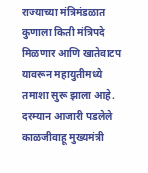राज्याच्या मंत्रिमंडळात कुणाला किती मंत्रिपदे मिळणार आणि खातेवाटप यावरून महायुतीमध्ये तमाशा सुरू झाला आहे. दरम्यान आजारी पडलेले काळजीवाहू मुख्यमंत्री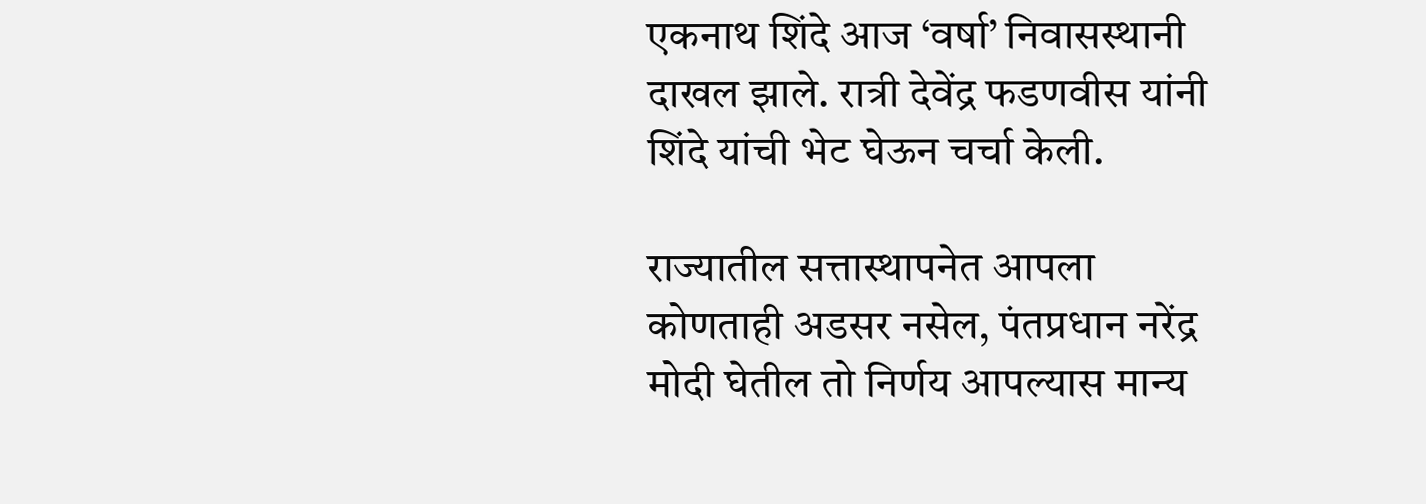एकनाथ शिंदे आज ‘वर्षा’ निवासस्थानी दाखल झाले. रात्री देवेंद्र फडणवीस यांनी शिंदे यांची भेट घेऊन चर्चा केली.

राज्यातील सत्तास्थापनेत आपला कोणताही अडसर नसेल, पंतप्रधान नरेंद्र मोदी घेतील तो निर्णय आपल्यास मान्य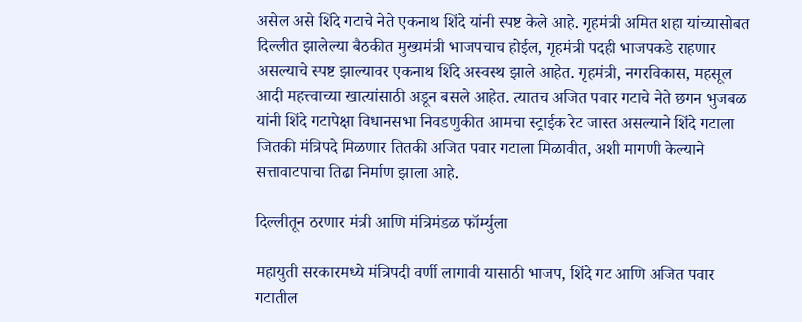असेल असे शिंदे गटाचे नेते एकनाथ शिंदे यांनी स्पष्ट केले आहे. गृहमंत्री अमित शहा यांच्यासोबत दिल्लीत झालेल्या बैठकीत मुख्यमंत्री भाजपचाच होईल, गृहमंत्री पदही भाजपकडे राहणार असल्याचे स्पष्ट झाल्यावर एकनाथ शिंदे अस्वस्थ झाले आहेत. गृहमंत्री, नगरविकास, महसूल आदी महत्त्वाच्या खात्यांसाठी अडून बसले आहेत. त्यातच अजित पवार गटाचे नेते छगन भुजबळ यांनी शिंदे गटापेक्षा विधानसभा निवडणुकीत आमचा स्ट्राईक रेट जास्त असल्याने शिंदे गटाला जितकी मंत्रिपदे मिळणार तितकी अजित पवार गटाला मिळावीत, अशी मागणी केल्याने सत्तावाटपाचा तिढा निर्माण झाला आहे.

दिल्लीतून ठरणार मंत्री आणि मंत्रिमंडळ फॉर्म्युला

महायुती सरकारमध्ये मंत्रिपदी वर्णी लागावी यासाठी भाजप, शिंदे गट आणि अजित पवार गटातील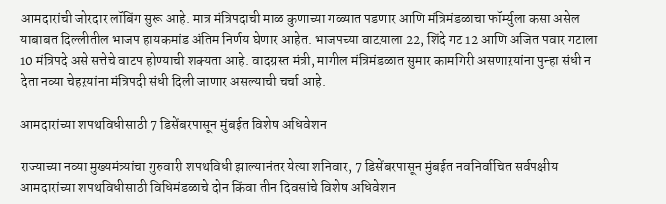आमदारांची जोरदार लॉबिंग सुरू आहे. मात्र मंत्रिपदाची माळ कुणाच्या गळ्यात पडणार आणि मंत्रिमंडळाचा फॉर्म्युला कसा असेल याबाबत दिल्लीतील भाजप हायकमांड अंतिम निर्णय घेणार आहेत. भाजपच्या वाटय़ाला 22, शिंदे गट 12 आणि अजित पवार गटाला 10 मंत्रिपदे असे सत्तेचे वाटप होण्याची शक्यता आहे. वादग्रस्त मंत्री, मागील मंत्रिमंडळात सुमार कामगिरी असणाऱयांना पुन्हा संधी न देता नव्या चेहऱयांना मंत्रिपदी संधी दिली जाणार असल्याची चर्चा आहे.

आमदारांच्या शपथविधीसाठी 7 डिसेंबरपासून मुंबईत विशेष अधिवेशन

राज्याच्या नव्या मुख्यमंत्र्यांचा गुरुवारी शपथविधी झाल्यानंतर येत्या शनिवार, 7 डिसेंबरपासून मुंबईत नवनिर्वाचित सर्वपक्षीय आमदारांच्या शपथविधीसाठी विधिमंडळाचे दोन किंवा तीन दिवसांचे विशेष अधिवेशन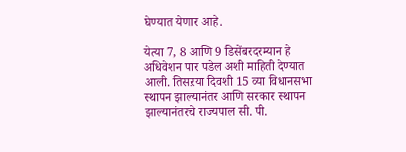घेण्यात येणार आहे.

येत्या 7, 8 आणि 9 डिसेंबरदरम्यान हे अधिवेशन पार पडेल अशी माहिती देण्यात आली. तिसऱया दिवशी 15 व्या विधानसभा स्थापन झाल्यानंतर आणि सरकार स्थापन झाल्यानंतरचे राज्यपाल सी. पी.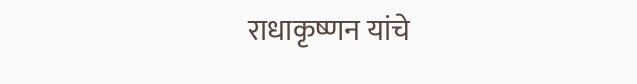राधाकृष्णन यांचे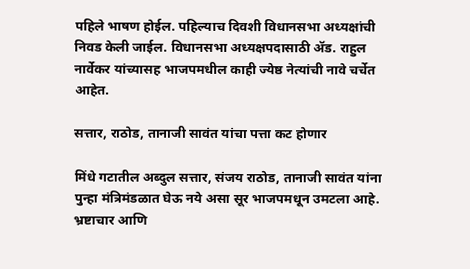पहिले भाषण होईल. पहिल्याच दिवशी विधानसभा अध्यक्षांची निवड केली जाईल. विधानसभा अध्यक्षपदासाठी ॲड. राहुल नार्वेकर यांच्यासह भाजपमधील काही ज्येष्ठ नेत्यांची नावे चर्चेत आहेत.

सत्तार, राठोड, तानाजी सावंत यांचा पत्ता कट होणार

मिंधे गटातील अब्दुल सत्तार, संजय राठोड, तानाजी सावंत यांना पुन्हा मंत्रिमंडळात घेऊ नये असा सूर भाजपमधून उमटला आहे. भ्रष्टाचार आणि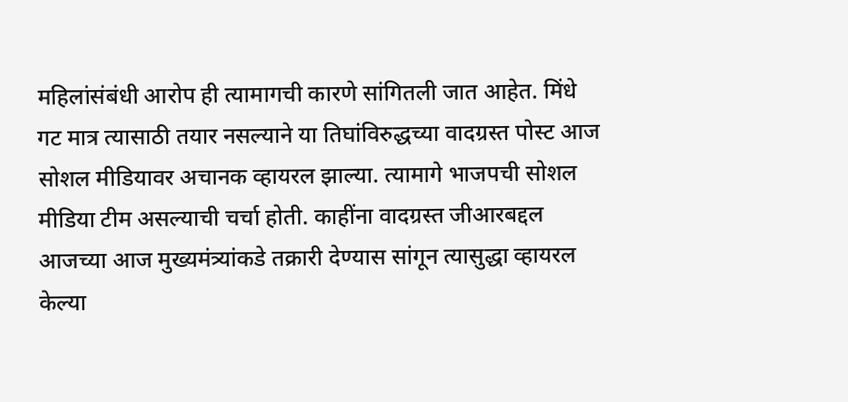महिलांसंबंधी आरोप ही त्यामागची कारणे सांगितली जात आहेत. मिंधे गट मात्र त्यासाठी तयार नसल्याने या तिघांविरुद्धच्या वादग्रस्त पोस्ट आज सोशल मीडियावर अचानक व्हायरल झाल्या. त्यामागे भाजपची सोशल मीडिया टीम असल्याची चर्चा होती. काहींना वादग्रस्त जीआरबद्दल आजच्या आज मुख्यमंत्र्यांकडे तक्रारी देण्यास सांगून त्यासुद्धा व्हायरल केल्या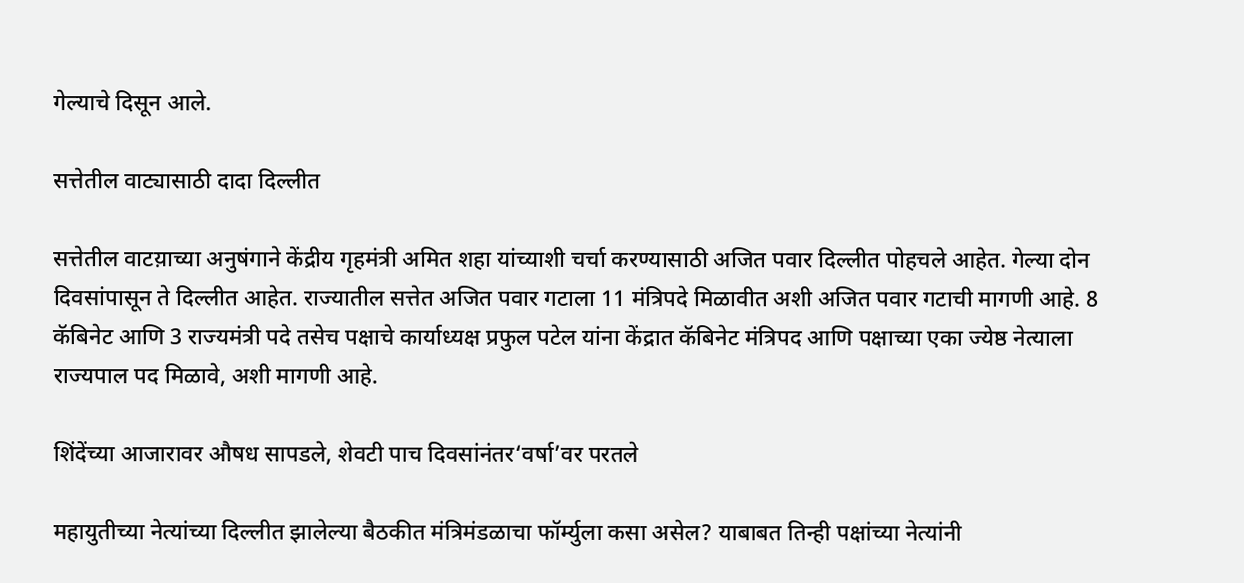गेल्याचे दिसून आले.

सत्तेतील वाट्यासाठी दादा दिल्लीत

सत्तेतील वाटय़ाच्या अनुषंगाने केंद्रीय गृहमंत्री अमित शहा यांच्याशी चर्चा करण्यासाठी अजित पवार दिल्लीत पोहचले आहेत. गेल्या दोन दिवसांपासून ते दिल्लीत आहेत. राज्यातील सत्तेत अजित पवार गटाला 11 मंत्रिपदे मिळावीत अशी अजित पवार गटाची मागणी आहे. 8 कॅबिनेट आणि 3 राज्यमंत्री पदे तसेच पक्षाचे कार्याध्यक्ष प्रफुल पटेल यांना केंद्रात कॅबिनेट मंत्रिपद आणि पक्षाच्या एका ज्येष्ठ नेत्याला राज्यपाल पद मिळावे, अशी मागणी आहे.

शिंदेंच्या आजारावर औषध सापडले, शेवटी पाच दिवसांनंतर‘वर्षा’वर परतले

महायुतीच्या नेत्यांच्या दिल्लीत झालेल्या बैठकीत मंत्रिमंडळाचा फॉर्म्युला कसा असेल? याबाबत तिन्ही पक्षांच्या नेत्यांनी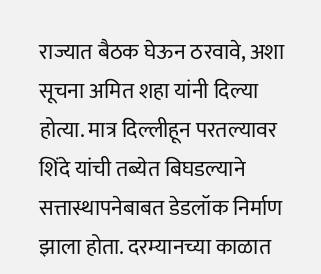राज्यात बैठक घेऊन ठरवावे, अशा सूचना अमित शहा यांनी दिल्या होत्या. मात्र दिल्लीहून परतल्यावर शिंदे यांची तब्येत बिघडल्याने सत्तास्थापनेबाबत डेडलॉक निर्माण झाला होता. दरम्यानच्या काळात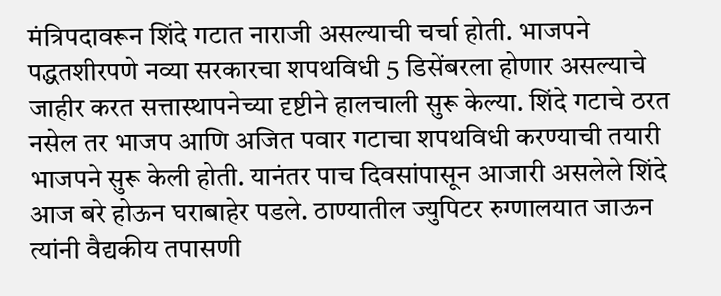मंत्रिपदावरून शिंदे गटात नाराजी असल्याची चर्चा होती. भाजपने पद्धतशीरपणे नव्या सरकारचा शपथविधी 5 डिसेंबरला होणार असल्याचे जाहीर करत सत्तास्थापनेच्या दृष्टीने हालचाली सुरू केल्या. शिंदे गटाचे ठरत नसेल तर भाजप आणि अजित पवार गटाचा शपथविधी करण्याची तयारी भाजपने सुरू केली होती. यानंतर पाच दिवसांपासून आजारी असलेले शिंदे आज बरे होऊन घराबाहेर पडले. ठाण्यातील ज्युपिटर रुग्णालयात जाऊन त्यांनी वैद्यकीय तपासणी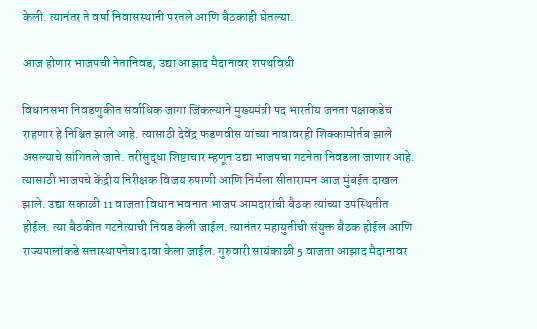केली. त्यानंतर ते वर्षा निवासस्थानी परतले आणि बैठकाही घेतल्या.

आज होणार भाजपची नेतानिवड, उद्या आझाद मैदानावर शपथविधी

विधानसभा निवडणुकीत सर्वाधिक जागा जिंकल्याने मुख्यमंत्री पद भारतीय जनता पक्षाकडेच राहणार हे निश्चित झाले आहे. त्यासाठी देवेंद्र फडणवीस यांच्या नावावरही शिक्कामोर्तब झाले असल्याचे सांगितले जाते. तरीसुद्धा शिष्टाचार म्हणून उद्या भाजपचा गटनेता निवडला जाणार आहे. त्यासाठी भाजपचे केंद्रीय निरीक्षक विजय रुपाणी आणि निर्मला सीतारामन आज मुंबईत दाखल झाले. उद्या सकाळी 11 वाजता विधान भवनात भाजप आमदारांची बैठक त्यांच्या उपस्थितीत होईल. त्या बैठकीत गटनेत्याची निवड केली जाईल. त्यानंतर महायुतीची संयुक्त बैठक होईल आणि राज्यपालांकडे सत्तास्थापनेचा दावा केला जाईल. गुरुवारी सायंकाळी 5 वाजता आझाद मैदानावर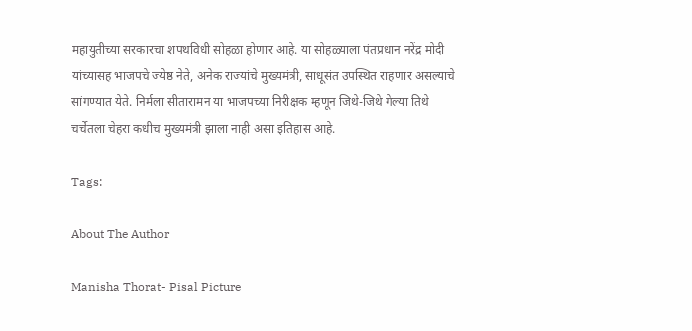महायुतीच्या सरकारचा शपथविधी सोहळा होणार आहे. या सोहळ्याला पंतप्रधान नरेंद्र मोदी यांच्यासह भाजपचे ज्येष्ठ नेते, अनेक राज्यांचे मुख्यमंत्री, साधूसंत उपस्थित राहणार असल्याचे सांगण्यात येते. निर्मला सीतारामन या भाजपच्या निरीक्षक म्हणून जिथे-जिथे गेल्या तिथे चर्चेतला चेहरा कधीच मुख्यमंत्री झाला नाही असा इतिहास आहे.

Tags:

About The Author

Manisha Thorat- Pisal Picture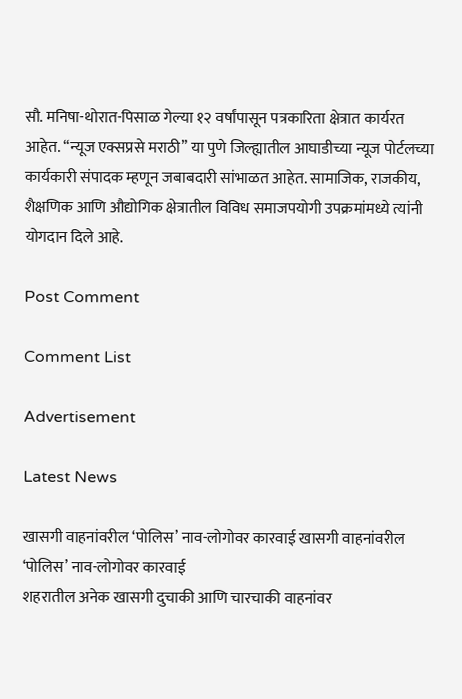सौ. मनिषा-थोरात-पिसाळ गेल्या १२ वर्षांपासून पत्रकारिता क्षेत्रात कार्यरत आहेत. ‘‘न्यूज एक्सप्रसे मराठी’’ या पुणे जिल्ह्यातील आघाडीच्या न्यूज पोर्टलच्या कार्यकारी संपादक म्हणून जबाबदारी सांभाळत आहेत. सामाजिक, राजकीय, शैक्षणिक आणि औद्योगिक क्षेत्रातील विविध समाजपयोगी उपक्रमांमध्ये त्यांनी योगदान दिले आहे.

Post Comment

Comment List

Advertisement

Latest News

खासगी वाहनांवरील ‘पोलिस’ नाव-लोगोवर कारवाई खासगी वाहनांवरील ‘पोलिस’ नाव-लोगोवर कारवाई
शहरातील अनेक खासगी दुचाकी आणि चारचाकी वाहनांवर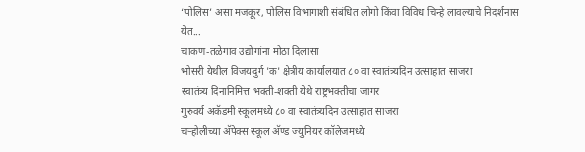‘पोलिस’ असा मजकूर, पोलिस विभागाशी संबंधित लोगो किंवा विविध चिन्हे लावल्याचे निदर्शनास येत...
चाकण-तळेगाव उद्योगांना मोठा दिलासा
भोसरी येथील विजयदुर्ग 'क' क्षेत्रीय कार्यालयात ८० वा स्वातंत्र्यदिन उत्साहात साजरा
स्वातंत्र्य दिनानिमित्त भक्ती-शक्ती येथे राष्ट्रभक्तीचा जागर
गुरुवर्य अकॅडमी स्कूलमध्ये ८० वा स्वातंत्र्यदिन उत्साहात साजरा
चऱ्होलीच्या अ‍ॅपेक्स स्कूल अ‍ॅण्ड ज्युनियर कॉलेजमध्ये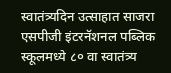स्वातंत्र्यदिन उत्साहात साजरा
एसपीजी इंटरनॅशनल पब्लिक स्कूलमध्ये ८० वा स्वातंत्र्य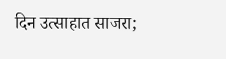दिन उत्साहात साजरा;